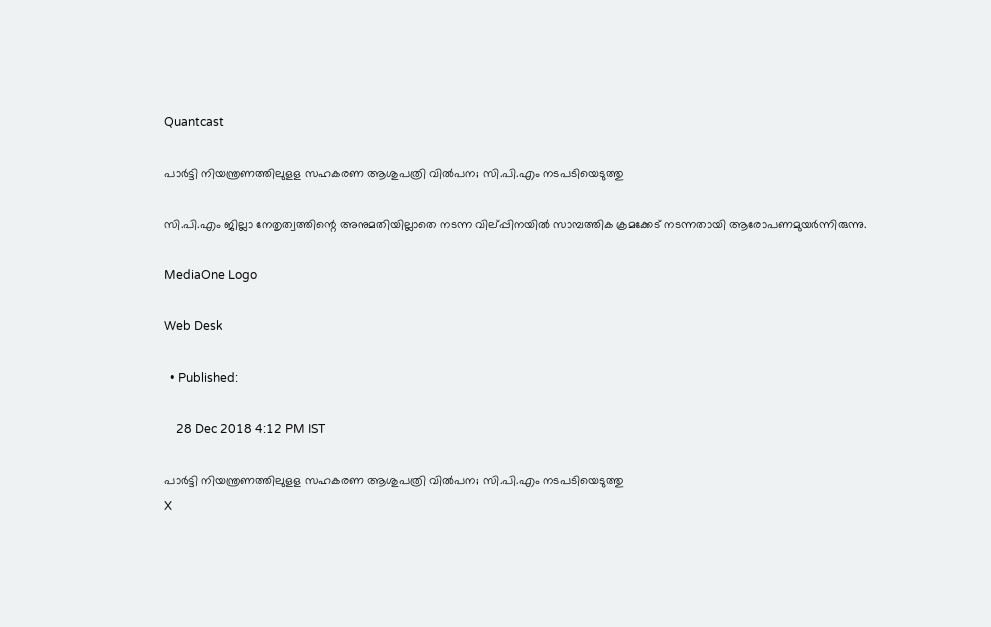Quantcast

പാര്‍ട്ടി നിയന്ത്രണത്തിലുളള സഹകരണ ആശുപത്രി വില്‍പന; സി.പി.എം നടപടിയെടുത്തു

സി.പി.എം ജില്ലാ നേതൃത്വത്തിന്റെ അനുമതിയില്ലാതെ നടന്ന വില്പ്പിനയില്‍ സാമ്പത്തിക ക്രമക്കേട് നടന്നതായി ആരോപണമുയര്‍ന്നിരുന്നു.

MediaOne Logo

Web Desk

  • Published:

    28 Dec 2018 4:12 PM IST

പാര്‍ട്ടി നിയന്ത്രണത്തിലുളള സഹകരണ ആശുപത്രി വില്‍പന; സി.പി.എം നടപടിയെടുത്തു
X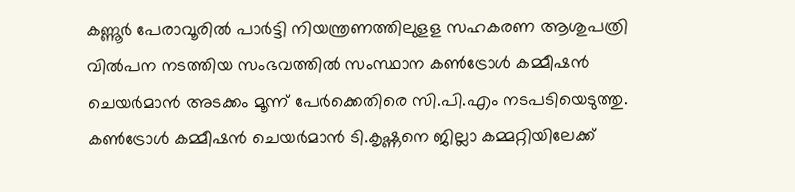കണ്ണൂര്‍ പേരാവൂരില്‍ പാര്‍ട്ടി നിയന്ത്രണത്തിലുളള സഹകരണ ആശുപത്രി വില്‍പന നടത്തിയ സംഭവത്തില്‍ സംസ്ഥാന കണ്‍ട്രോള്‍ കമ്മീഷന്‍ ചെയര്‍മാന്‍ അടക്കം മൂന്ന് പേര്‍ക്കെതിരെ സി.പി.എം നടപടിയെടുത്തു. കണ്‍ട്രോള്‍ കമ്മീഷന്‍ ചെയര്‍മാന്‍ ടി.കൃഷ്ണനെ ജില്ലാ കമ്മറ്റിയിലേക്ക്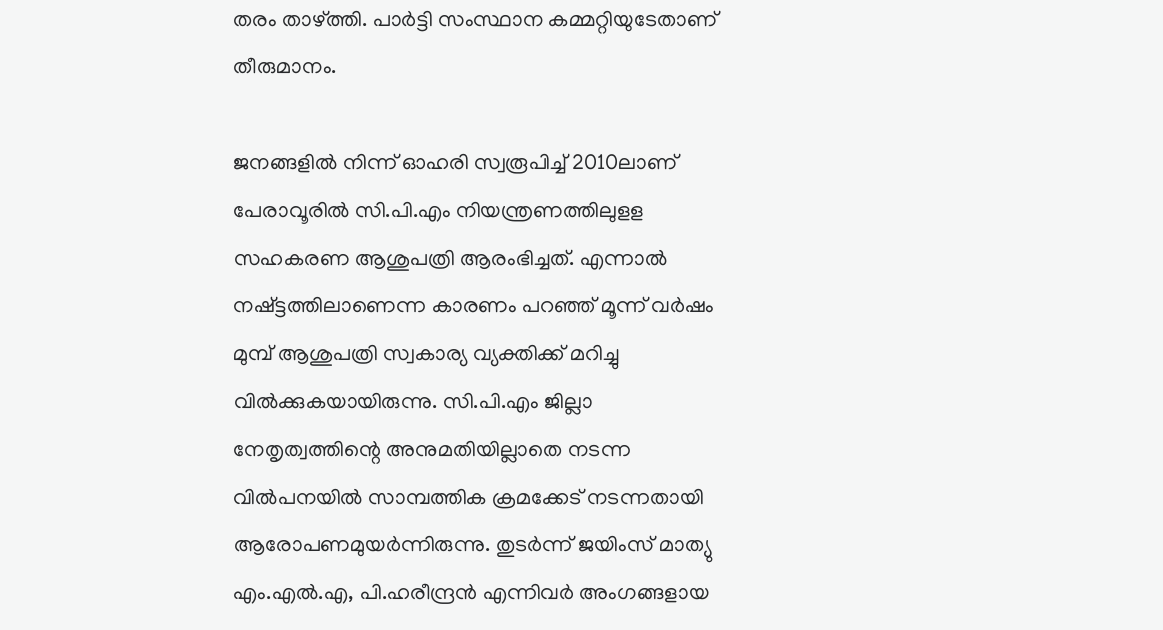തരം താഴ്ത്തി. പാര്‍ട്ടി സംസ്ഥാന കമ്മറ്റിയുടേതാണ് തീരുമാനം.

ജനങ്ങളില്‍ നിന്ന് ഓഹരി സ്വരൂപിച്ച് 2010ലാണ് പേരാവൂരില്‍ സി.പി.എം നിയന്ത്രണത്തിലുളള സഹകരണ ആശുപത്രി ആരംഭിച്ചത്. എന്നാല്‍ നഷ്ട്ടത്തിലാണെന്ന കാരണം പറഞ്ഞ് മൂന്ന് വര്‍ഷം മുമ്പ് ആശുപത്രി സ്വകാര്യ വ്യക്തിക്ക് മറിച്ചു വില്‍ക്കുകയായിരുന്നു. സി.പി.എം ജില്ലാ നേതൃത്വത്തിന്റെ അനുമതിയില്ലാതെ നടന്ന വില്‍പനയില്‍ സാമ്പത്തിക ക്രമക്കേട് നടന്നതായി ആരോപണമുയര്‍ന്നിരുന്നു. തുടര്‍ന്ന് ജയിംസ് മാത്യു എം.എല്‍.എ, പി.ഹരീന്ദ്രന്‍ എന്നിവര്‍ അംഗങ്ങളായ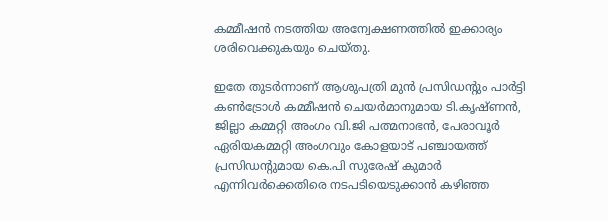കമ്മീഷന്‍ നടത്തിയ അന്വേക്ഷണത്തില്‍ ഇക്കാര്യം ശരിവെക്കുകയും ചെയ്തു.

ഇതേ തുടര്‍ന്നാണ് ആശുപത്രി മുന്‍ പ്രസിഡന്‍റും പാര്‍ട്ടി കണ്‍ട്രോള്‍ കമ്മീഷന്‍ ചെയര്‍മാനുമായ ടി.കൃഷ്ണന്‍, ജില്ലാ കമ്മറ്റി അംഗം വി.ജി പത്മനാഭന്‍, പേരാവൂര്‍ ഏരിയകമ്മറ്റി അംഗവും കോളയാട് പഞ്ചായത്ത് പ്രസിഡന്‍റുമായ കെ.പി സുരേഷ് കുമാര്‍ എന്നിവര്‍ക്കെതിരെ നടപടിയെടുക്കാന്‍ കഴിഞ്ഞ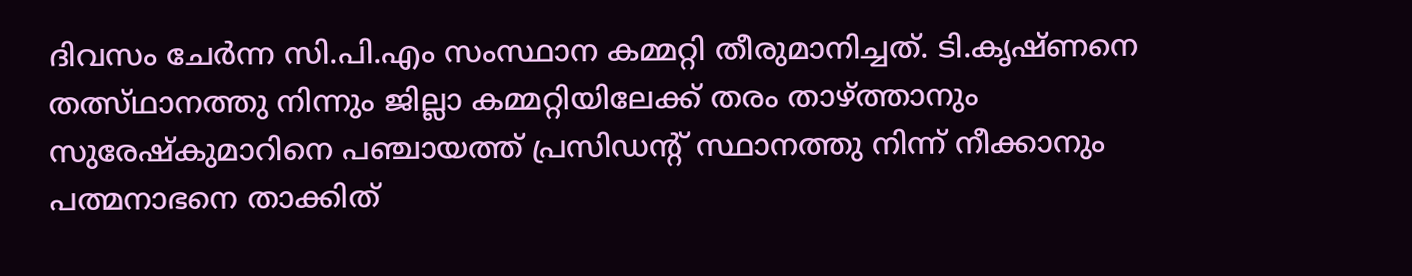ദിവസം ചേര്‍ന്ന സി.പി.എം സംസ്ഥാന കമ്മറ്റി തീരുമാനിച്ചത്. ടി.കൃഷ്ണനെ തത്സ്ഥാനത്തു നിന്നും ജില്ലാ കമ്മറ്റിയിലേക്ക് തരം താഴ്ത്താനും സുരേഷ്കുമാറിനെ പഞ്ചായത്ത് പ്രസിഡന്‍റ് സ്ഥാനത്തു നിന്ന് നീക്കാനും പത്മനാഭനെ താക്കിത്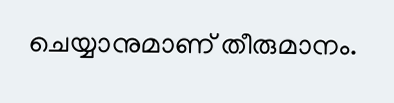ചെയ്യാനുമാണ് തീരുമാനം.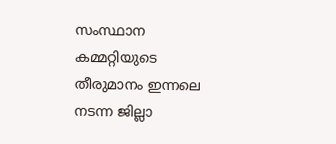സംസ്ഥാന കമ്മറ്റിയുടെ തീരുമാനം ഇന്നലെ നടന്ന ജില്ലാ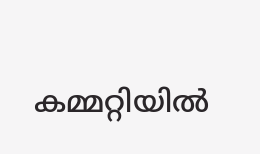കമ്മറ്റിയില്‍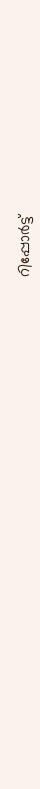റിപ്പോര്‍ട്ട്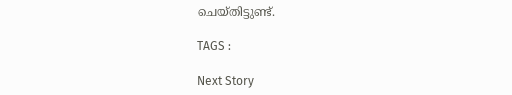ചെയ്തിട്ടുണ്ട്.

TAGS :

Next Story